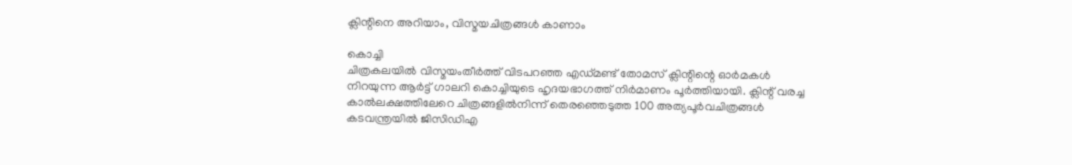ക്ലിന്റിനെ അറിയാം, വിസ്മയചിത്രങ്ങൾ കാണാം

കൊച്ചി
ചിത്രകലയിൽ വിസ്മയംതീർത്ത് വിടപറഞ്ഞ എഡ്മണ്ട് തോമസ് ക്ലിന്റിന്റെ ഓർമകൾ നിറയുന്ന ആർട്ട് ഗാലറി കൊച്ചിയുടെ ഹൃദയഭാഗത്ത് നിർമാണം പൂർത്തിയായി. ക്ലിന്റ് വരച്ച കാൽലക്ഷത്തിലേറെ ചിത്രങ്ങളിൽനിന്ന് തെരഞ്ഞെടുത്ത 100 അത്യപൂർവചിത്രങ്ങൾ കടവന്ത്രയിൽ ജിസിഡിഎ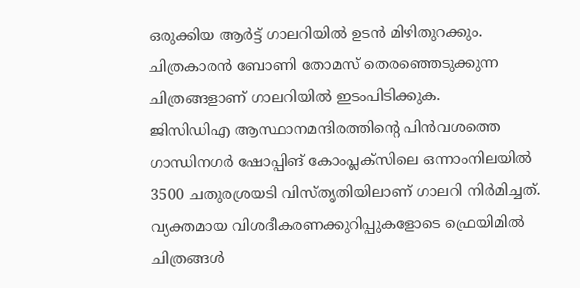ഒരുക്കിയ ആർട്ട് ഗാലറിയിൽ ഉടൻ മിഴിതുറക്കും. ചിത്രകാരൻ ബോണി തോമസ് തെരഞ്ഞെടുക്കുന്ന ചിത്രങ്ങളാണ് ഗാലറിയിൽ ഇടംപിടിക്കുക.
ജിസിഡിഎ ആസ്ഥാനമന്ദിരത്തിന്റെ പിൻവശത്തെ ഗാന്ധിനഗർ ഷോപ്പിങ് കോംപ്ലക്സിലെ ഒന്നാംനിലയിൽ 3500 ചതുരശ്രയടി വിസ്തൃതിയിലാണ് ഗാലറി നിർമിച്ചത്. വ്യക്തമായ വിശദീകരണക്കുറിപ്പുകളോടെ ഫ്രെയിമിൽ ചിത്രങ്ങൾ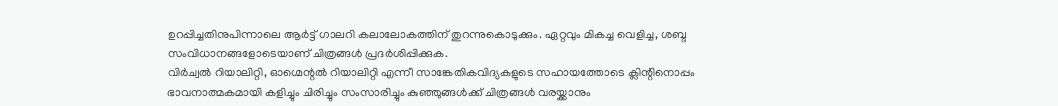ഉറപ്പിച്ചതിനുപിന്നാലെ ആർട്ട് ഗാലറി കലാലോകത്തിന് തുറന്നുകൊടുക്കും. ഏറ്റവും മികച്ച വെളിച്ച, ശബ്ദ സംവിധാനങ്ങളോടെയാണ് ചിത്രങ്ങൾ പ്രദർശിപ്പിക്കുക.
വിർച്വൽ റിയാലിറ്റി, ഓഗ്മെന്റൽ റിയാലിറ്റി എന്നീ സാങ്കേതികവിദ്യകളുടെ സഹായത്തോടെ ക്ലിന്റിനൊപ്പം ഭാവനാത്മകമായി കളിച്ചും ചിരിച്ചും സംസാരിച്ചും കുഞ്ഞുങ്ങൾക്ക് ചിത്രങ്ങൾ വരയ്ക്കാനും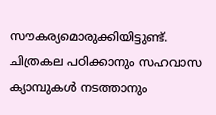സൗകര്യമൊരുക്കിയിട്ടുണ്ട്. ചിത്രകല പഠിക്കാനും സഹവാസ ക്യാമ്പുകൾ നടത്താനും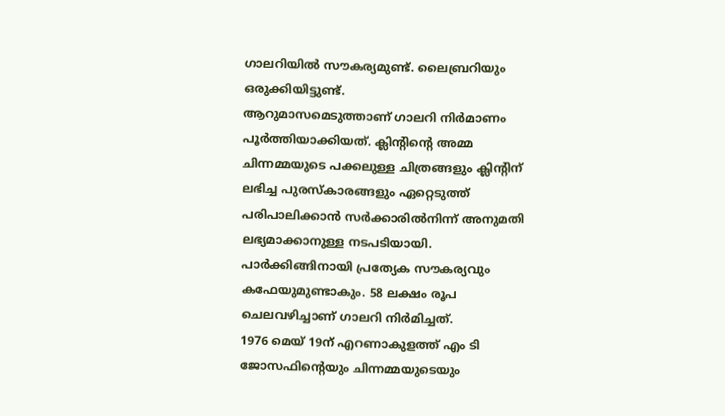ഗാലറിയിൽ സൗകര്യമുണ്ട്. ലൈബ്രറിയും ഒരുക്കിയിട്ടുണ്ട്.
ആറുമാസമെടുത്താണ് ഗാലറി നിർമാണം പൂർത്തിയാക്കിയത്. ക്ലിന്റിന്റെ അമ്മ ചിന്നമ്മയുടെ പക്കലുള്ള ചിത്രങ്ങളും ക്ലിന്റിന് ലഭിച്ച പുരസ്കാരങ്ങളും ഏറ്റെടുത്ത് പരിപാലിക്കാൻ സർക്കാരിൽനിന്ന് അനുമതി ലഭ്യമാക്കാനുള്ള നടപടിയായി. പാർക്കിങ്ങിനായി പ്രത്യേക സൗകര്യവും കഫേയുമുണ്ടാകും. 58 ലക്ഷം രൂപ ചെലവഴിച്ചാണ് ഗാലറി നിർമിച്ചത്.
1976 മെയ് 19ന് എറണാകുളത്ത് എം ടി ജോസഫിന്റെയും ചിന്നമ്മയുടെയും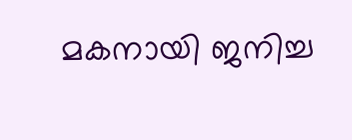മകനായി ജനിച്ച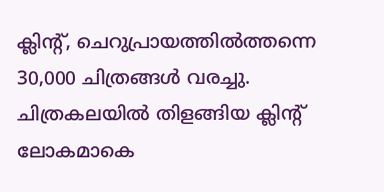ക്ലിന്റ്, ചെറുപ്രായത്തിൽത്തന്നെ 30,000 ചിത്രങ്ങൾ വരച്ചു. ചിത്രകലയിൽ തിളങ്ങിയ ക്ലിന്റ് ലോകമാകെ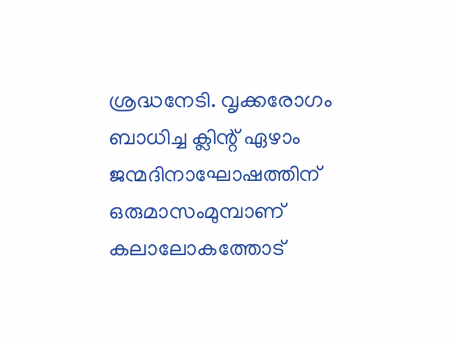ശ്രദ്ധനേടി. വൃക്കരോഗം ബാധിച്ച ക്ലിന്റ് ഏഴാം ജന്മദിനാഘോഷത്തിന് ഒരുമാസംമുമ്പാണ് കലാലോകത്തോട്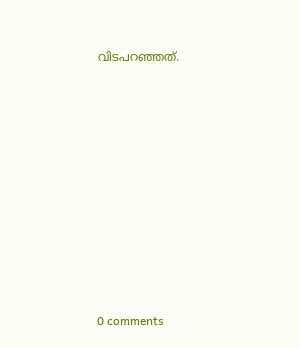വിടപറഞ്ഞത്.










0 comments